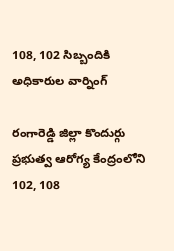108, 102 సిబ్బందికి అధికారుల వార్నింగ్

రంగారెడ్డి జిల్లా కొందుర్గు ప్రభుత్వ ఆరోగ్య కేంద్రంలోని 102, 108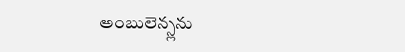అంబులెన్స్లను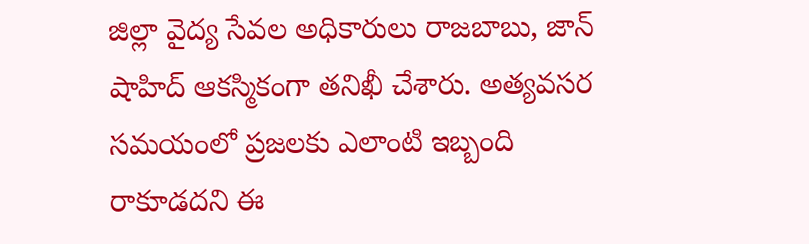జిల్లా వైద్య సేవల అధికారులు రాజబాబు, జాన్ షాహిద్ ఆకస్మికంగా తనిఖీ చేశారు. అత్యవసర సమయంలో ప్రజలకు ఎలాంటి ఇబ్బంది రాకూడదని ఈ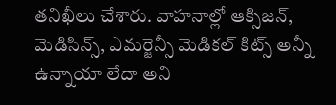తనిఖీలు చేశారు. వాహనాల్లో ఆక్సిజన్, మెడిసిన్స్, ఎమర్జెన్సీ మెడికల్ కిట్స్ అన్నీ ఉన్నాయా లేదా అని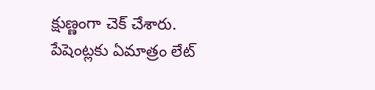క్షుణ్ణంగా చెక్ చేశారు. పేషెంట్లకు ఏమాత్రం లేట్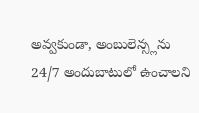అవ్వకుండా, అంబులెన్స్లను 24/7 అందుబాటులో ఉంచాలని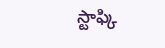స్టాఫ్కి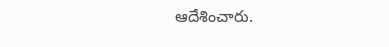ఆదేశించారు.